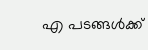എ പടങ്ങള്‍ക്ക്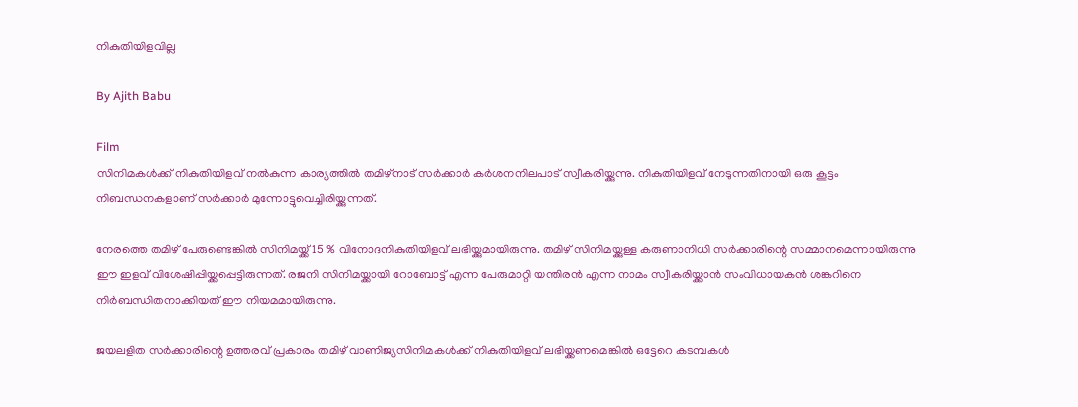നികുതിയിളവില്ല

By Ajith Babu

Film
സിനിമകള്‍ക്ക് നികുതിയിളവ് നല്‍കുന്ന കാര്യത്തില്‍ തമിഴ്‌നാട് സര്‍ക്കാര്‍ കര്‍ശനനിലപാട് സ്വീകരിയ്ക്കുന്നു. നികുതിയിളവ് നേടുന്നതിനായി ഒരു കൂട്ടം നിബന്ധനകളാണ് സര്‍ക്കാര്‍ മുന്നോട്ടുവെച്ചിരിയ്ക്കുന്നത്.

നേരത്തെ തമിഴ് പേരുണ്ടെങ്കില്‍ സിനിമയ്ക്ക് 15 % വിനോദനികുതിയിളവ് ലഭിയ്ക്കുമായിരുന്നു. തമിഴ് സിനിമയ്ക്കുള്ള കരുണാനിധി സര്‍ക്കാരിന്റെ സമ്മാനമെന്നായിരുന്നു ഈ ഇളവ് വിശേഷിപ്പിയ്ക്കപ്പെട്ടിരുന്നത്. രജനി സിനിമയ്ക്കായി റോബോട്ട് എന്ന പേരുമാറ്റി യന്തിരന്‍ എന്ന നാമം സ്വീകരിയ്ക്കാന്‍ സംവിധായകന്‍ ശങ്കറിനെ നിര്‍ബന്ധിതനാക്കിയത് ഈ നിയമമായിരുന്നു.

ജയലളിത സര്‍ക്കാരിന്റെ ഉത്തരവ് പ്രകാരം തമിഴ് വാണിജ്യസിനിമകള്‍ക്ക് നികുതിയിളവ് ലഭിയ്ക്കണമെങ്കില്‍ ഒട്ടേറെ കടമ്പകള്‍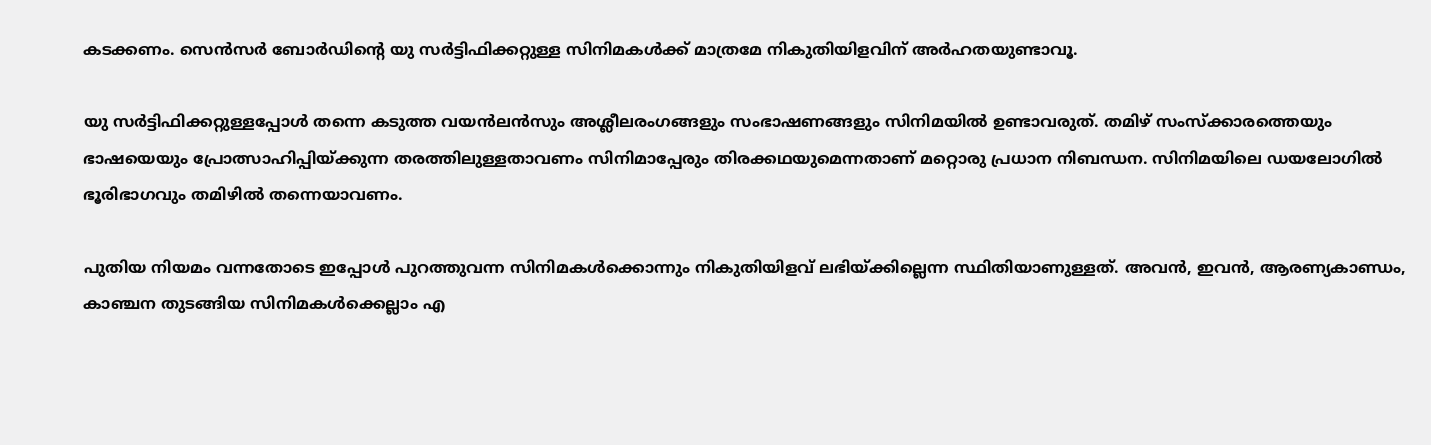കടക്കണം. സെന്‍സര്‍ ബോര്‍ഡിന്റെ യു സര്‍ട്ടിഫിക്കറ്റുള്ള സിനിമകള്‍ക്ക് മാത്രമേ നികുതിയിളവിന് അര്‍ഹതയുണ്ടാവൂ.

യു സര്‍ട്ടിഫിക്കറ്റുള്ളപ്പോള്‍ തന്നെ കടുത്ത വയന്‍ലന്‍സും അശ്ലീലരംഗങ്ങളും സംഭാഷണങ്ങളും സിനിമയില്‍ ഉണ്ടാവരുത്. തമിഴ് സംസ്‌ക്കാരത്തെയും ഭാഷയെയും പ്രോത്സാഹിപ്പിയ്ക്കുന്ന തരത്തിലുള്ളതാവണം സിനിമാപ്പേരും തിരക്കഥയുമെന്നതാണ് മറ്റൊരു പ്രധാന നിബന്ധന. സിനിമയിലെ ഡയലോഗില്‍ ഭൂരിഭാഗവും തമിഴില്‍ തന്നെയാവണം.

പുതിയ നിയമം വന്നതോടെ ഇപ്പോള്‍ പുറത്തുവന്ന സിനിമകള്‍ക്കൊന്നും നികുതിയിളവ് ലഭിയ്ക്കില്ലെന്ന സ്ഥിതിയാണുള്ളത്. അവന്‍, ഇവന്‍, ആരണ്യകാണ്ഡം, കാഞ്ചന തുടങ്ങിയ സിനിമകള്‍ക്കെല്ലാം എ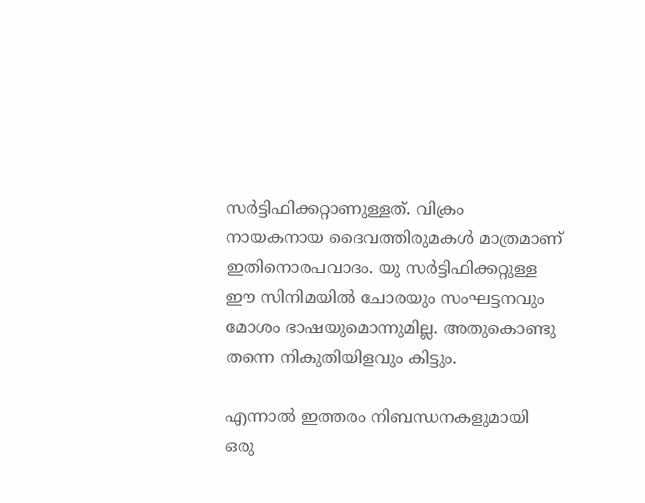സര്‍ട്ടിഫിക്കറ്റാണുള്ളത്. വിക്രം നായകനായ ദൈവത്തിരുമകള്‍ മാത്രമാണ് ഇതിനൊരപവാദം. യു സര്‍ട്ടിഫിക്കറ്റുള്ള ഈ സിനിമയില്‍ ചോരയും സംഘട്ടനവും മോശം ഭാഷയുമൊന്നുമില്ല. അതുകൊണ്ടു തന്നെ നികുതിയിളവും കിട്ടും.

എന്നാല്‍ ഇത്തരം നിബന്ധനകളുമായി ഒരു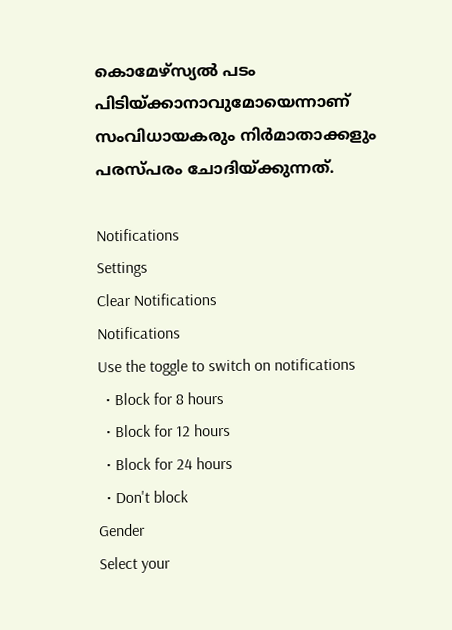കൊമേഴ്‌സ്യല്‍ പടം പിടിയ്ക്കാനാവുമോയെന്നാണ് സംവിധായകരും നിര്‍മാതാക്കളും പരസ്പരം ചോദിയ്ക്കുന്നത്.

Notifications
Settings
Clear Notifications
Notifications
Use the toggle to switch on notifications
  • Block for 8 hours
  • Block for 12 hours
  • Block for 24 hours
  • Don't block
Gender
Select your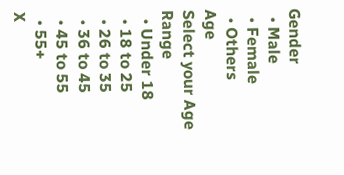Gender
  • Male
  • Female
  • Others
Age
Select your Age Range
  • Under 18
  • 18 to 25
  • 26 to 35
  • 36 to 45
  • 45 to 55
  • 55+
X